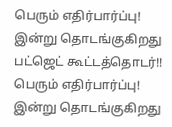பெரும் எதிர்பார்ப்பு! இன்று தொடங்குகிறது பட்ஜெட் கூட்டத்தொடர்!!
பெரும் எதிர்பார்ப்பு! இன்று தொடங்குகிறது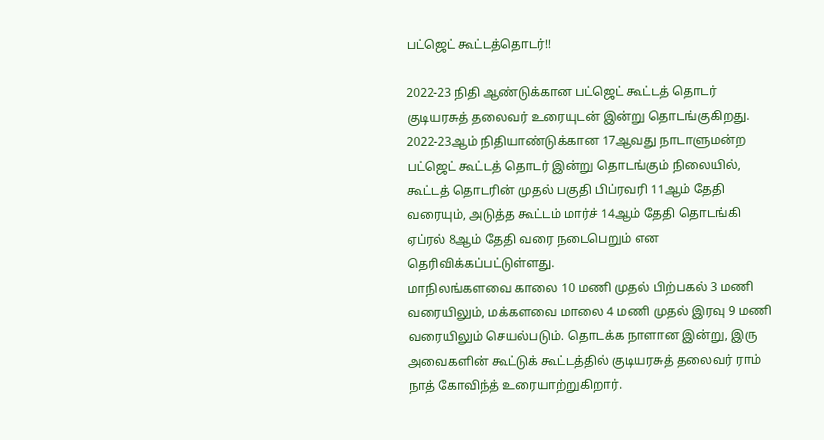பட்ஜெட் கூட்டத்தொடர்!!

2022-23 நிதி ஆண்டுக்கான பட்ஜெட் கூட்டத் தொடர் குடியரசுத் தலைவர் உரையுடன் இன்று தொடங்குகிறது.
2022-23ஆம் நிதியாண்டுக்கான 17ஆவது நாடாளுமன்ற பட்ஜெட் கூட்டத் தொடர் இன்று தொடங்கும் நிலையில், கூட்டத் தொடரின் முதல் பகுதி பிப்ரவரி 11ஆம் தேதி வரையும், அடுத்த கூட்டம் மார்ச் 14ஆம் தேதி தொடங்கி ஏப்ரல் 8ஆம் தேதி வரை நடைபெறும் என தெரிவிக்கப்பட்டுள்ளது.
மாநிலங்களவை காலை 10 மணி முதல் பிற்பகல் 3 மணி வரையிலும், மக்களவை மாலை 4 மணி முதல் இரவு 9 மணி வரையிலும் செயல்படும். தொடக்க நாளான இன்று, இரு அவைகளின் கூட்டுக் கூட்டத்தில் குடியரசுத் தலைவர் ராம் நாத் கோவிந்த் உரையாற்றுகிறார்.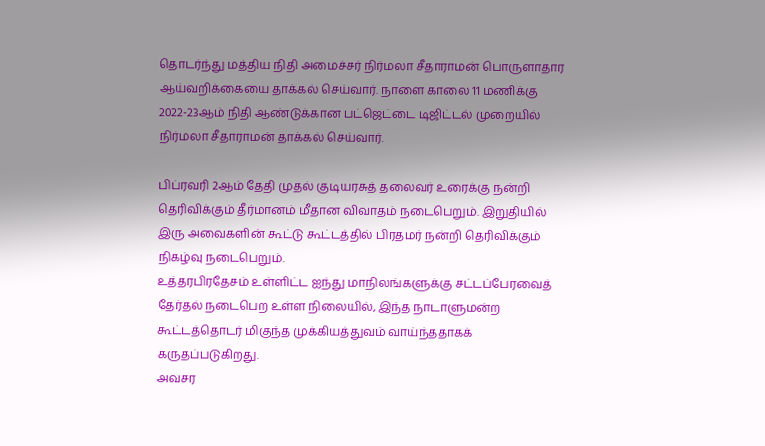தொடர்ந்து மத்திய நிதி அமைச்சர் நிர்மலா சீதாராமன் பொருளாதார ஆய்வறிக்கையை தாக்கல் செய்வார். நாளை காலை 11 மணிக்கு 2022-23ஆம் நிதி ஆண்டுக்கான பட்ஜெட்டை டிஜிட்டல் முறையில் நிர்மலா சீதாராமன் தாக்கல் செய்வார்.

பிப்ரவரி 2ஆம் தேதி முதல் குடியரசுத் தலைவர் உரைக்கு நன்றி தெரிவிக்கும் தீர்மானம் மீதான விவாதம் நடைபெறும். இறுதியில் இரு அவைகளின் கூட்டு கூட்டத்தில் பிரதமர் நன்றி தெரிவிக்கும் நிகழ்வு நடைபெறும்.
உத்தரபிரதேசம் உள்ளிட்ட ஐந்து மாநிலங்களுக்கு சட்டப்பேரவைத் தேர்தல் நடைபெற உள்ள நிலையில், இந்த நாடாளுமன்ற கூட்டத்தொடர் மிகுந்த முக்கியத்துவம் வாய்ந்ததாகக் கருதப்படுகிறது.
அவசர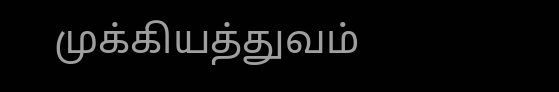முக்கியத்துவம்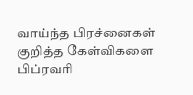வாய்ந்த பிரச்னைகள் குறித்த கேள்விகளை பிப்ரவரி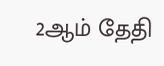2ஆம் தேதி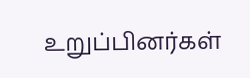உறுப்பினர்கள்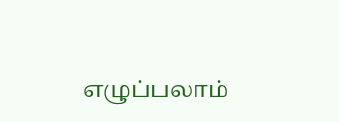எழுப்பலாம்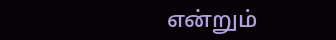என்றும்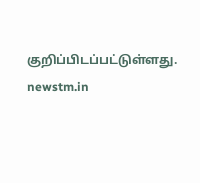குறிப்பிடப்பட்டுள்ளது.
newstm.in